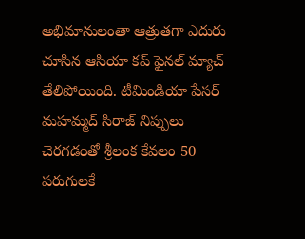అభిమానులంతా ఆత్రుతగా ఎదురు చూసిన ఆసియా కప్ ఫైనల్ మ్యాచ్ తేలిపోయింది. టీమిండియా పేసర్ మహమ్మద్ సిరాజ్ నిప్పులు చెరగడంతో శ్రీలంక కేవలం 50 పరుగులకే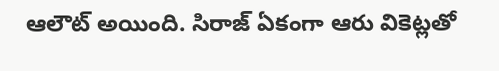ఆలౌట్ అయింది. సిరాజ్ ఏకంగా ఆరు వికెట్లతో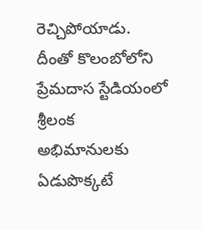రెచ్చిపోయాడు. దీంతో కొలంబోలోని ప్రేమదాస స్టేడియంలో శ్రీలంక అభిమానులకు ఏడుపొక్కటే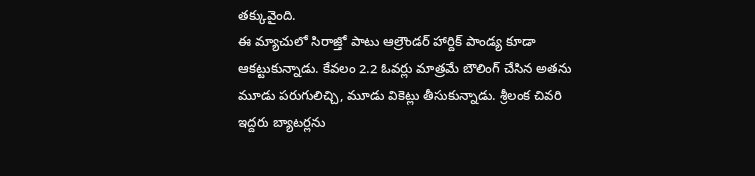తక్కువైంది.
ఈ మ్యాచులో సిరాజ్తో పాటు ఆల్రౌండర్ హార్దిక్ పాండ్య కూడా ఆకట్టుకున్నాడు. కేవలం 2.2 ఓవర్లు మాత్రమే బౌలింగ్ చేసిన అతను మూడు పరుగులిచ్చి, మూడు వికెట్లు తీసుకున్నాడు. శ్రీలంక చివరి ఇద్దరు బ్యాటర్లను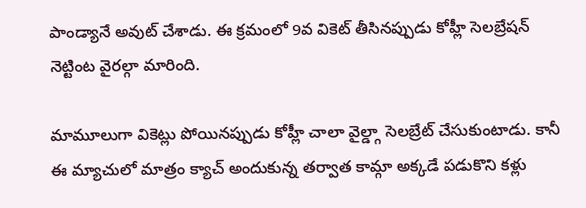పాండ్యానే అవుట్ చేశాడు. ఈ క్రమంలో 9వ వికెట్ తీసినప్పుడు కోహ్లీ సెలబ్రేషన్ నెట్టింట వైరల్గా మారింది.

మామూలుగా వికెట్లు పోయినప్పుడు కోహ్లీ చాలా వైల్డ్గా సెలబ్రేట్ చేసుకుంటాడు. కానీ ఈ మ్యాచులో మాత్రం క్యాచ్ అందుకున్న తర్వాత కామ్గా అక్కడే పడుకొని కళ్లు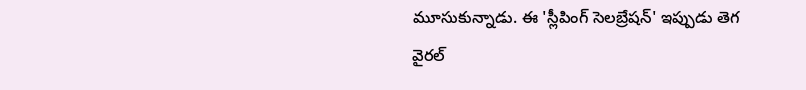మూసుకున్నాడు. ఈ 'స్లీపింగ్ సెలబ్రేషన్' ఇప్పుడు తెగ వైరల్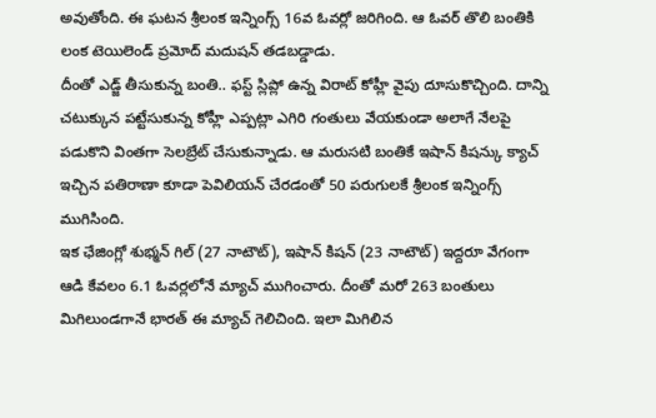అవుతోంది. ఈ ఘటన శ్రీలంక ఇన్నింగ్స్ 16వ ఓవర్లో జరిగింది. ఆ ఓవర్ తొలి బంతికి లంక టెయిలెండ్ ప్రమోద్ మదుషన్ తడబడ్డాడు.
దీంతో ఎడ్జ్ తీసుకున్న బంతి.. ఫస్ట్ స్లిప్లో ఉన్న విరాట్ కోహ్లీ వైపు దూసుకొచ్చింది. దాన్ని చటుక్కున పట్టేసుకున్న కోహ్లీ ఎప్పట్లా ఎగిరి గంతులు వేయకుండా అలాగే నేలపై పడుకొని వింతగా సెలబ్రేట్ చేసుకున్నాడు. ఆ మరుసటి బంతికే ఇషాన్ కిషన్కు క్యాచ్ ఇచ్చిన పతిరాణా కూడా పెవిలియన్ చేరడంతో 50 పరుగులకే శ్రీలంక ఇన్నింగ్స్ ముగిసింది.
ఇక ఛేజింగ్లో శుభ్మన్ గిల్ (27 నాటౌట్), ఇషాన్ కిషన్ (23 నాటౌట్) ఇద్దరూ వేగంగా ఆడి కేవలం 6.1 ఓవర్లలోనే మ్యాచ్ ముగించారు. దీంతో మరో 263 బంతులు మిగిలుండగానే భారత్ ఈ మ్యాచ్ గెలిచింది. ఇలా మిగిలిన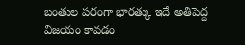బంతుల పరంగా భారత్కు ఇదే అతిపెద్ద విజయం కావడం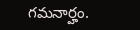గమనార్హం.